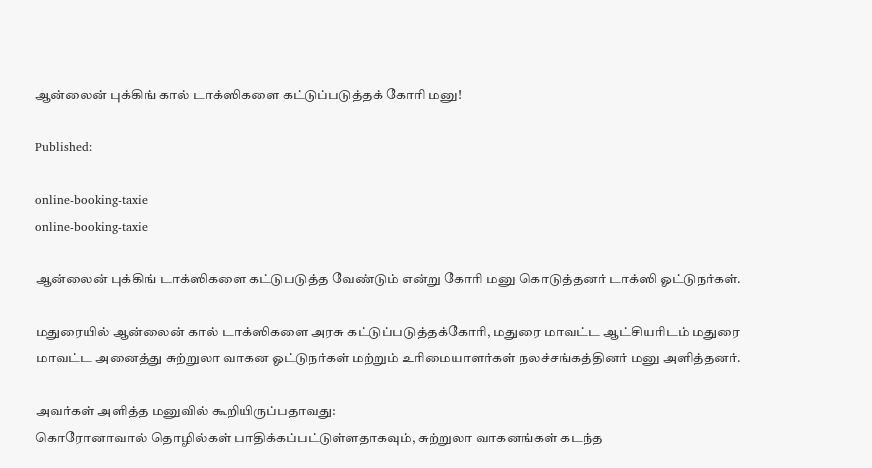ஆன்லைன் புக்கிங் கால் டாக்ஸிகளை கட்டுப்படுத்தக் கோரி மனு!

Published:

online-booking-taxie
online-booking-taxie

ஆன்லைன் புக்கிங் டாக்ஸிகளை கட்டுபடுத்த வேண்டும் என்று கோரி மனு கொடுத்தனர் டாக்ஸி ஓட்டுநர்கள்.

மதுரையில் ஆன்லைன் கால் டாக்ஸிகளை அரசு கட்டுப்படுத்தக்கோரி, மதுரை மாவட்ட ஆட்சியரிடம் மதுரை மாவட்ட அனைத்து சுற்றுலா வாகன ஓட்டுநர்கள் மற்றும் உரிமையாளர்கள் நலச்சங்கத்தினர் மனு அளித்தனர்.

அவர்கள் அளித்த மனுவில் கூறியிருப்பதாவது:
கொரோனாவால் தொழில்கள் பாதிக்கப்பட்டுள்ளதாகவும், சுற்றுலா வாகனங்கள் கடந்த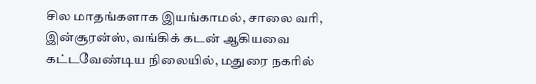சில மாதங்களாக இயங்காமல், சாலை வரி, இன்சூரன்ஸ், வங்கிக் கடன் ஆகியவை கட்டவேண்டிய நிலையில், மதுரை நகரில்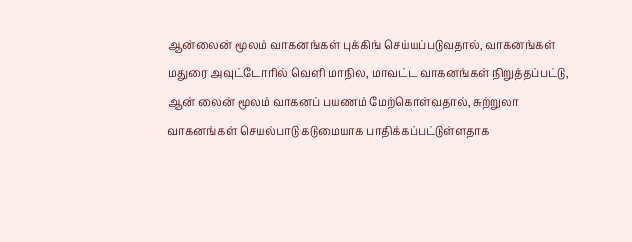ஆன்லைன் மூலம் வாகனங்கள் புக்கிங் செய்யப்படுவதால், வாகனங்கள் மதுரை அவுட்டோரில் வெளி மாநில, மாவட்ட வாகனங்கள் நிறுத்தப்பட்டு, ஆன் லைன் மூலம் வாகனப் பயணம் மேற்கொள்வதால், சுற்றுலா வாகனங்கள் செயல்பாடு கடுமையாக பாதிக்கப்பட்டுள்ளதாக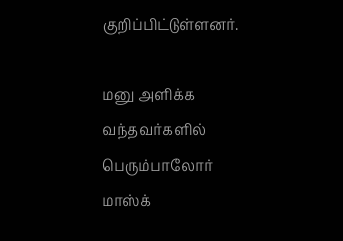குறிப்பிட்டுள்ளனர்.

மனு அளிக்க வந்தவர்களில் பெரும்பாலோர் மாஸ்க்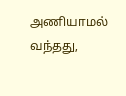அணியாமல் வந்தது,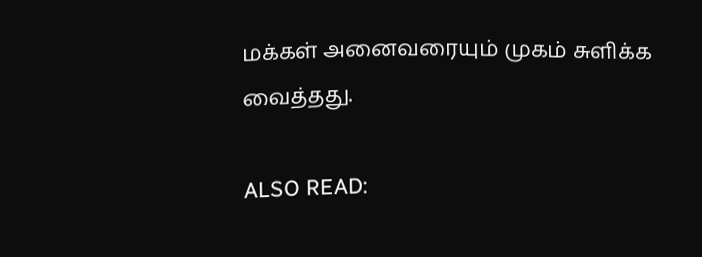மக்கள் அனைவரையும் முகம் சுளிக்க வைத்தது.

ALSO READ: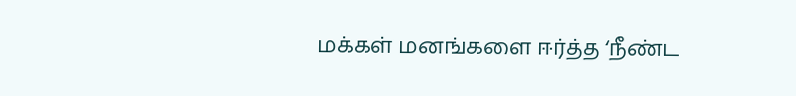மக்கள் மனங்களை ஈர்த்த ‘நீண்ட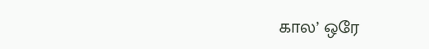கால’ ஒரே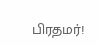பிரதமர்!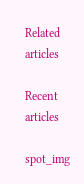Related articles

Recent articles

spot_img